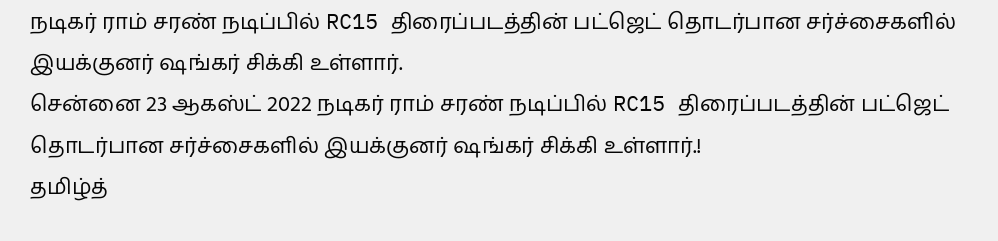நடிகர் ராம் சரண் நடிப்பில் RC15 திரைப்படத்தின் பட்ஜெட் தொடர்பான சர்ச்சைகளில் இயக்குனர் ஷங்கர் சிக்கி உள்ளார்.
சென்னை 23 ஆகஸ்ட் 2022 நடிகர் ராம் சரண் நடிப்பில் RC15 திரைப்படத்தின் பட்ஜெட் தொடர்பான சர்ச்சைகளில் இயக்குனர் ஷங்கர் சிக்கி உள்ளார்.!
தமிழ்த்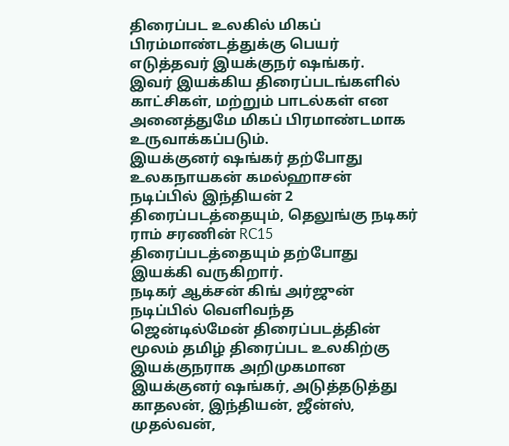திரைப்பட உலகில் மிகப் பிரம்மாண்டத்துக்கு பெயர் எடுத்தவர் இயக்குநர் ஷங்கர்.
இவர் இயக்கிய திரைப்படங்களில் காட்சிகள், மற்றும் பாடல்கள் என அனைத்துமே மிகப் பிரமாண்டமாக உருவாக்கப்படும்.
இயக்குனர் ஷங்கர் தற்போது உலகநாயகன் கமல்ஹாசன் நடிப்பில் இந்தியன் 2 திரைப்படத்தையும், தெலுங்கு நடிகர் ராம் சரணின் RC15 திரைப்படத்தையும் தற்போது இயக்கி வருகிறார்.
நடிகர் ஆக்சன் கிங் அர்ஜுன் நடிப்பில் வெளிவந்த
ஜென்டில்மேன் திரைப்படத்தின் மூலம் தமிழ் திரைப்பட உலகிற்கு இயக்குநராக அறிமுகமான இயக்குனர் ஷங்கர், அடுத்தடுத்து காதலன், இந்தியன், ஜீன்ஸ், முதல்வன்,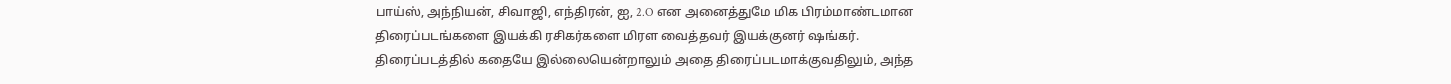பாய்ஸ், அந்நியன், சிவாஜி, எந்திரன், ஐ, 2.O என அனைத்துமே மிக பிரம்மாண்டமான திரைப்படங்களை இயக்கி ரசிகர்களை மிரள வைத்தவர் இயக்குனர் ஷங்கர்.
திரைப்படத்தில் கதையே இல்லையென்றாலும் அதை திரைப்படமாக்குவதிலும், அந்த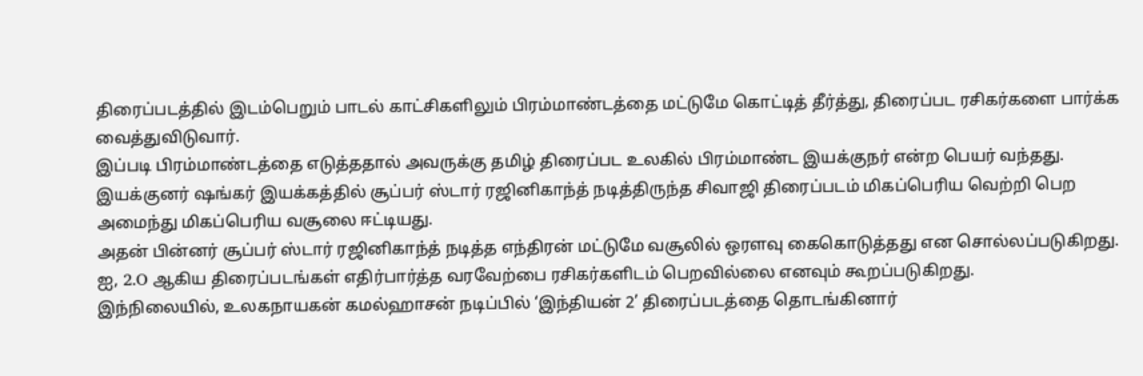திரைப்படத்தில் இடம்பெறும் பாடல் காட்சிகளிலும் பிரம்மாண்டத்தை மட்டுமே கொட்டித் தீர்த்து, திரைப்பட ரசிகர்களை பார்க்க வைத்துவிடுவார்.
இப்படி பிரம்மாண்டத்தை எடுத்ததால் அவருக்கு தமிழ் திரைப்பட உலகில் பிரம்மாண்ட இயக்குநர் என்ற பெயர் வந்தது.
இயக்குனர் ஷங்கர் இயக்கத்தில் சூப்பர் ஸ்டார் ரஜினிகாந்த் நடித்திருந்த சிவாஜி திரைப்படம் மிகப்பெரிய வெற்றி பெற அமைந்து மிகப்பெரிய வசூலை ஈட்டியது.
அதன் பின்னர் சூப்பர் ஸ்டார் ரஜினிகாந்த் நடித்த எந்திரன் மட்டுமே வசூலில் ஒரளவு கைகொடுத்தது என சொல்லப்படுகிறது.
ஐ, 2.O ஆகிய திரைப்படங்கள் எதிர்பார்த்த வரவேற்பை ரசிகர்களிடம் பெறவில்லை எனவும் கூறப்படுகிறது.
இந்நிலையில், உலகநாயகன் கமல்ஹாசன் நடிப்பில் ‘இந்தியன் 2’ திரைப்படத்தை தொடங்கினார்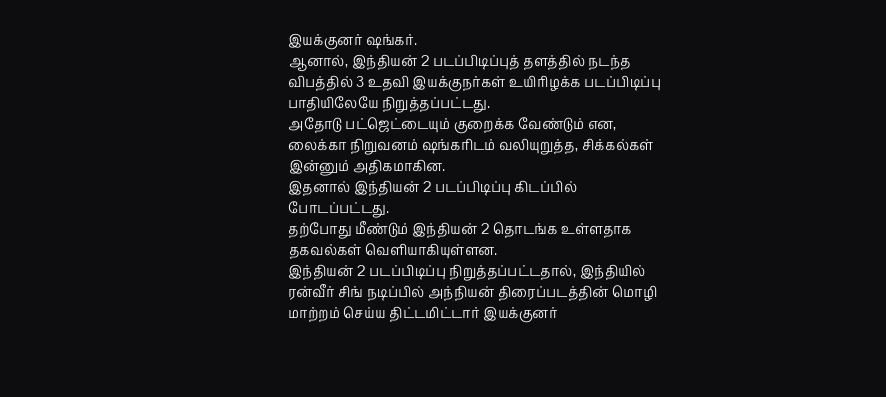இயக்குனர் ஷங்கர்.
ஆனால், இந்தியன் 2 படப்பிடிப்புத் தளத்தில் நடந்த விபத்தில் 3 உதவி இயக்குநர்கள் உயிரிழக்க படப்பிடிப்பு பாதியிலேயே நிறுத்தப்பட்டது.
அதோடு பட்ஜெட்டையும் குறைக்க வேண்டும் என, லைக்கா நிறுவனம் ஷங்கரிடம் வலியுறுத்த, சிக்கல்கள் இன்னும் அதிகமாகின.
இதனால் இந்தியன் 2 படப்பிடிப்பு கிடப்பில் போடப்பட்டது.
தற்போது மீண்டும் இந்தியன் 2 தொடங்க உள்ளதாக தகவல்கள் வெளியாகியுள்ளன.
இந்தியன் 2 படப்பிடிப்பு நிறுத்தப்பட்டதால், இந்தியில் ரன்வீர் சிங் நடிப்பில் அந்நியன் திரைப்படத்தின் மொழி மாற்றம் செய்ய திட்டமிட்டார் இயக்குனர்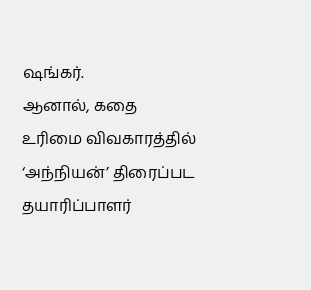ஷங்கர்.
ஆனால், கதை உரிமை விவகாரத்தில் ‘அந்நியன்’ திரைப்பட தயாரிப்பாளர்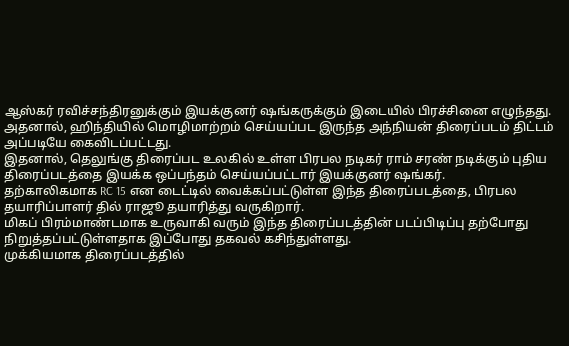ஆஸ்கர் ரவிச்சந்திரனுக்கும் இயக்குனர் ஷங்கருக்கும் இடையில் பிரச்சினை எழுந்தது.
அதனால், ஹிந்தியில் மொழிமாற்றம் செய்யப்பட இருந்த அந்நியன் திரைப்படம் திட்டம் அப்படியே கைவிடப்பட்டது.
இதனால், தெலுங்கு திரைப்பட உலகில் உள்ள பிரபல நடிகர் ராம் சரண் நடிக்கும் புதிய திரைப்படத்தை இயக்க ஒப்பந்தம் செய்யப்பட்டார் இயக்குனர் ஷங்கர்.
தற்காலிகமாக RC 15 என டைட்டில் வைக்கப்பட்டுள்ள இந்த திரைப்படத்தை, பிரபல தயாரிப்பாளர் தில் ராஜூ தயாரித்து வருகிறார்.
மிகப் பிரம்மாண்டமாக உருவாகி வரும் இந்த திரைப்படத்தின் படப்பிடிப்பு தற்போது நிறுத்தப்பட்டுள்ளதாக இப்போது தகவல் கசிந்துள்ளது.
முக்கியமாக திரைப்படத்தில்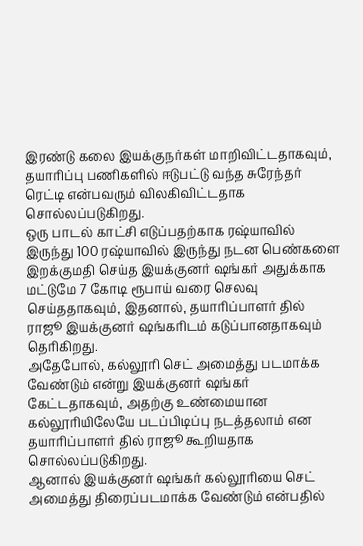இரண்டு கலை இயக்குநர்கள் மாறிவிட்டதாகவும், தயாரிப்பு பணிகளில் ஈடுபட்டு வந்த சுரேந்தர் ரெட்டி என்பவரும் விலகிவிட்டதாக சொல்லப்படுகிறது.
ஒரு பாடல் காட்சி எடுப்பதற்காக ரஷ்யாவில் இருந்து 100 ரஷ்யாவில் இருந்து நடன பெண்களை இறக்குமதி செய்த இயக்குனர் ஷங்கர் அதுக்காக மட்டுமே 7 கோடி ரூபாய் வரை செலவு செய்ததாகவும், இதனால், தயாரிப்பாளர் தில் ராஜூ இயக்குனர் ஷங்கரிடம் கடுப்பானதாகவும் தெரிகிறது.
அதேபோல், கல்லூரி செட் அமைத்து படமாக்க வேண்டும் என்று இயக்குனர் ஷங்கர் கேட்டதாகவும், அதற்கு உண்மையான கல்லூரியிலேயே படப்பிடிப்பு நடத்தலாம் என தயாரிப்பாளர் தில் ராஜூ கூறியதாக சொல்லப்படுகிறது.
ஆனால் இயக்குனர் ஷங்கர் கல்லூரியை செட் அமைத்து திரைப்படமாக்க வேண்டும் என்பதில்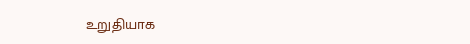உறுதியாக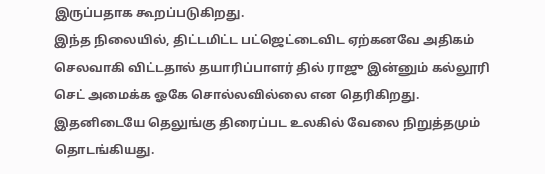இருப்பதாக கூறப்படுகிறது.
இந்த நிலையில், திட்டமிட்ட பட்ஜெட்டைவிட ஏற்கனவே அதிகம் செலவாகி விட்டதால் தயாரிப்பாளர் தில் ராஜு இன்னும் கல்லூரி செட் அமைக்க ஓகே சொல்லவில்லை என தெரிகிறது.
இதனிடையே தெலுங்கு திரைப்பட உலகில் வேலை நிறுத்தமும் தொடங்கியது.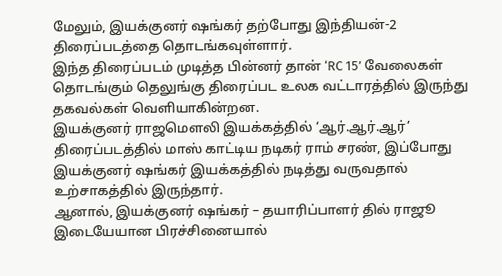மேலும், இயக்குனர் ஷங்கர் தற்போது இந்தியன்-2 திரைப்படத்தை தொடங்கவுள்ளார்.
இந்த திரைப்படம் முடித்த பின்னர் தான் ‘RC 15’ வேலைகள் தொடங்கும் தெலுங்கு திரைப்பட உலக வட்டாரத்தில் இருந்து தகவல்கள் வெளியாகின்றன.
இயக்குனர் ராஜமெளலி இயக்கத்தில் ‘ஆர்.ஆர்.ஆர்’ திரைப்படத்தில் மாஸ் காட்டிய நடிகர் ராம் சரண், இப்போது இயக்குனர் ஷங்கர் இயக்கத்தில் நடித்து வருவதால் உற்சாகத்தில் இருந்தார்.
ஆனால், இயக்குனர் ஷங்கர் – தயாரிப்பாளர் தில் ராஜூ இடையேயான பிரச்சினையால்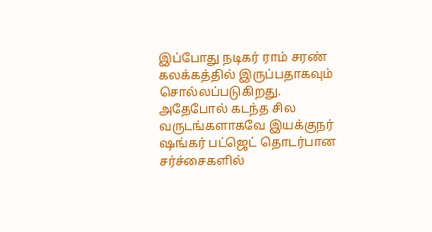இப்போது நடிகர் ராம் சரண் கலக்கத்தில் இருப்பதாகவும் சொல்லப்படுகிறது.
அதேபோல் கடந்த சில வருடங்களாகவே இயக்குநர் ஷங்கர் பட்ஜெட் தொடர்பான சர்ச்சைகளில்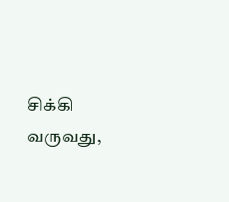சிக்கி வருவது,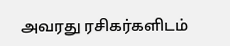அவரது ரசிகர்களிடம்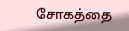சோகத்தை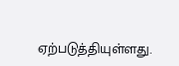ஏற்படுத்தியுள்ளது.